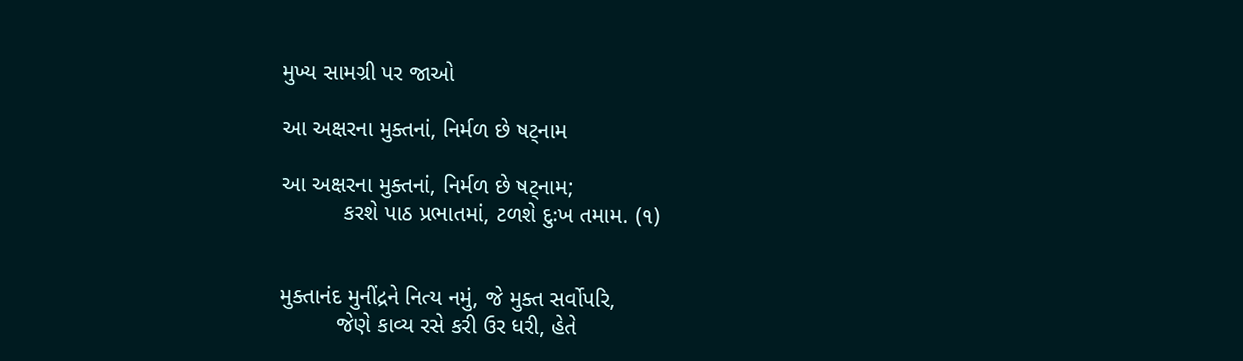મુખ્ય સામગ્રી પર જાઓ

આ અક્ષરના મુક્તનાં, નિર્મળ છે ષટ્નામ

આ અક્ષરના મુક્તનાં, નિર્મળ છે ષટ્નામ;
          કરશે પાઠ પ્રભાતમાં, ટળશે દુઃખ તમામ. (૧)


મુક્તાનંદ મુનીંદ્રને નિત્ય નમું, જે મુક્ત સર્વોપરિ,
         જેણે કાવ્ય રસે કરી ઉર ધરી, હેતે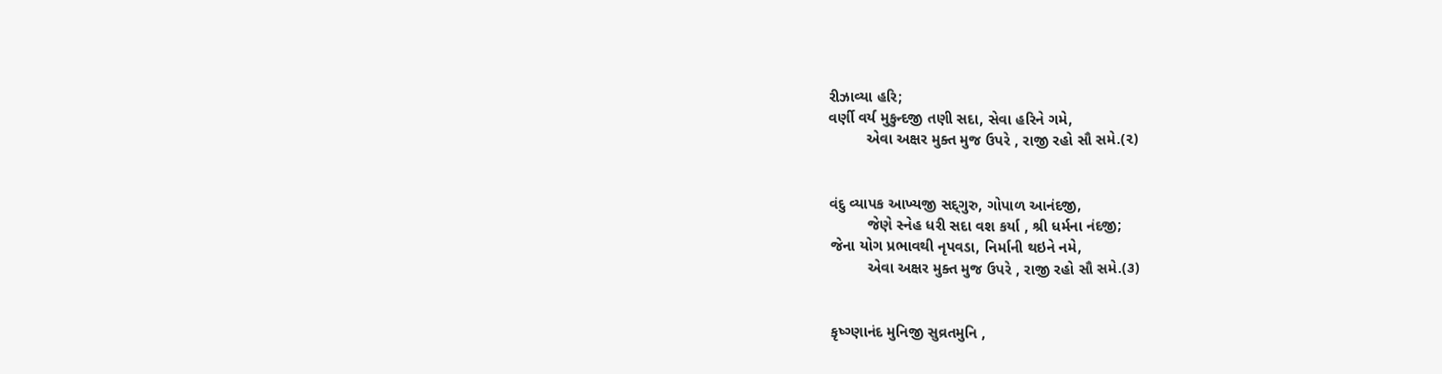રીઝાવ્યા હરિ;
વર્ણી વર્ય મુકુન્દજી તણી સદા, સેવા હરિને ગમે,
         એવા અક્ષર મુક્ત મુજ ઉપરે , રાજી રહો સૌ સમે.(૨)


વંદુ વ્યાપક આખ્યજી સદ‌્ગુરુ, ગોપાળ આનંદજી,
         જેણે સ્નેહ ધરી સદા વશ કર્યા , શ્રી ધર્મના નંદજી;
જેના યોગ પ્રભાવથી નૃપવડા, નિર્માની થઇને નમે,
         એવા અક્ષર મુક્ત મુજ ઉપરે , રાજી રહો સૌ સમે.(૩)


કૃષ્ગ્ણાનંદ મુનિજી સુવ્રતમુનિ ,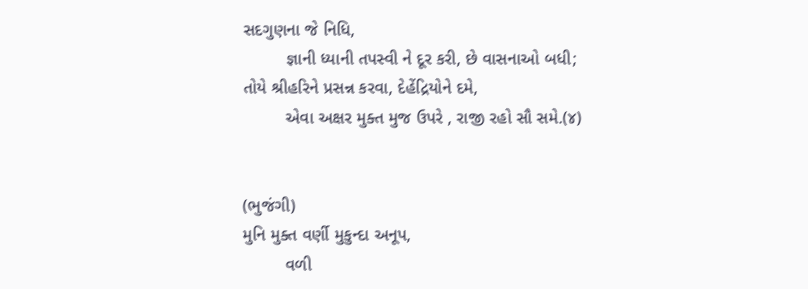સદગુણના જે નિધિ,
         જ્ઞાની ધ્યાની તપસ્વી ને દૂર કરી, છે વાસનાઓ બધી;
તોયે શ્રીહરિને પ્રસન્ન કરવા, દેહેંદ્રિયોને દમે,
         એવા અક્ષર મુક્ત મુજ ઉપરે , રાજી રહો સૌ સમે.(૪)


(ભુજંગી)
મુનિ મુક્ત વર્ણી મુકુન્દા અનૂપ,
         વળી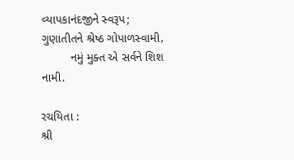વ્યાપકાનંદજીને સ્વરૂપ;
ગુણાતીતને શ્રેષ્ઠ ગોપાળસ્વામી,
         નમું મુક્ત એ સર્વને શિશ નામી.

રચયિતા :
શ્રી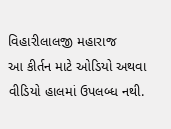વિહારીલાલજી મહારાજ
આ કીર્તન માટે ઓડિયો અથવા વીડિયો હાલમાં ઉપલબ્ધ નથી.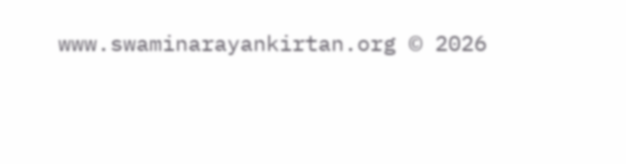www.swaminarayankirtan.org © 2026